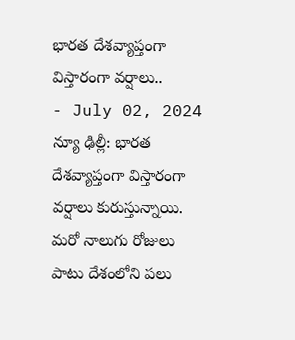భారత దేశవ్యాప్తంగా విస్తారంగా వర్షాలు..
- July 02, 2024
న్యూ ఢిల్లీ: భారత దేశవ్యాప్తంగా విస్తారంగా వర్షాలు కురుస్తున్నాయి. మరో నాలుగు రోజులు పాటు దేశంలోని పలు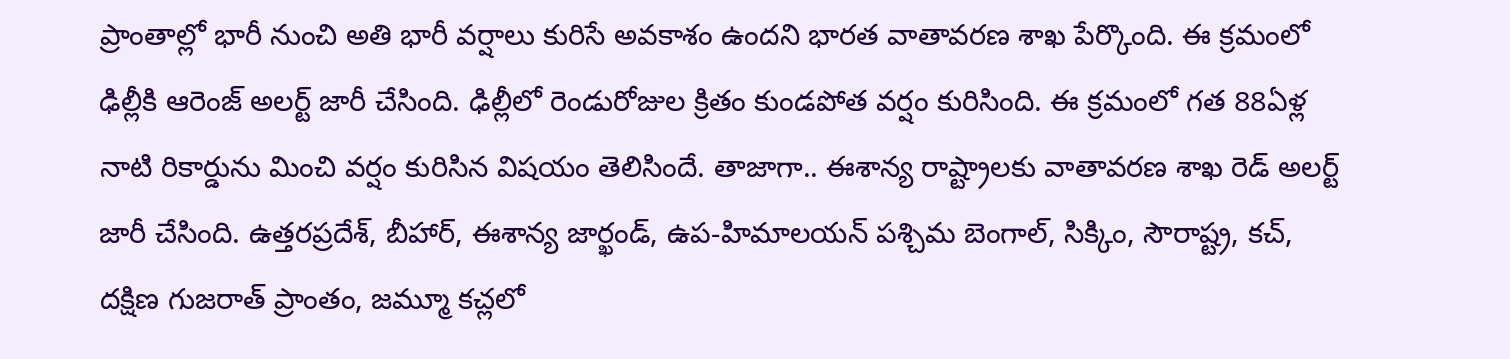ప్రాంతాల్లో భారీ నుంచి అతి భారీ వర్షాలు కురిసే అవకాశం ఉందని భారత వాతావరణ శాఖ పేర్కొంది. ఈ క్రమంలో ఢిల్లీకి ఆరెంజ్ అలర్ట్ జారీ చేసింది. ఢిల్లీలో రెండురోజుల క్రితం కుండపోత వర్షం కురిసింది. ఈ క్రమంలో గత 88ఏళ్ల నాటి రికార్డును మించి వర్షం కురిసిన విషయం తెలిసిందే. తాజాగా.. ఈశాన్య రాష్ట్రాలకు వాతావరణ శాఖ రెడ్ అలర్ట్ జారీ చేసింది. ఉత్తరప్రదేశ్, బీహార్, ఈశాన్య జార్ఖండ్, ఉప-హిమాలయన్ పశ్చిమ బెంగాల్, సిక్కిం, సౌరాష్ట్ర, కచ్, దక్షిణ గుజరాత్ ప్రాంతం, జమ్మూ కచ్లలో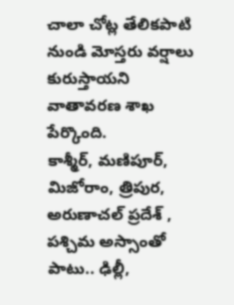చాలా చోట్ల తేలికపాటి నుండి మోస్తరు వర్షాలు కురుస్తాయని వాతావరణ శాఖ పేర్కొంది.
కాశ్మీర్, మణిపూర్, మిజోరాం, త్రిపుర, అరుణాచల్ ప్రదేశ్ , పశ్చిమ అస్సాంతో పాటు.. ఢిల్లీ,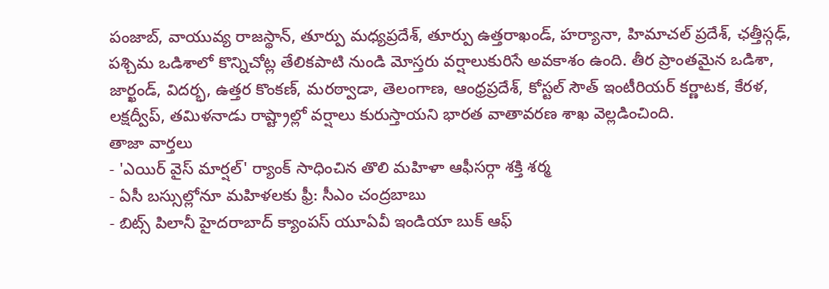పంజాబ్, వాయువ్య రాజస్థాన్, తూర్పు మధ్యప్రదేశ్, తూర్పు ఉత్తరాఖండ్, హర్యానా, హిమాచల్ ప్రదేశ్, ఛత్తీస్గఢ్, పశ్చిమ ఒడిశాలో కొన్నిచోట్ల తేలికపాటి నుండి మోస్తరు వర్షాలుకురిసే అవకాశం ఉంది. తీర ప్రాంతమైన ఒడిశా, జార్ఖండ్, విదర్భ, ఉత్తర కొంకణ్, మరఠ్వాడా, తెలంగాణ, ఆంధ్రప్రదేశ్, కోస్టల్ సౌత్ ఇంటీరియర్ కర్ణాటక, కేరళ, లక్షద్వీప్, తమిళనాడు రాష్ట్రాల్లో వర్షాలు కురుస్తాయని భారత వాతావరణ శాఖ వెల్లడించింది.
తాజా వార్తలు
- 'ఎయిర్ వైస్ మార్షల్' ర్యాంక్ సాధించిన తొలి మహిళా ఆఫీసర్గా శక్తి శర్మ
- ఏసీ బస్సుల్లోనూ మహిళలకు ఫ్రీ: సీఎం చంద్రబాబు
- బిట్స్ పిలానీ హైదరాబాద్ క్యాంపస్ యూఏవీ ఇండియా బుక్ ఆఫ్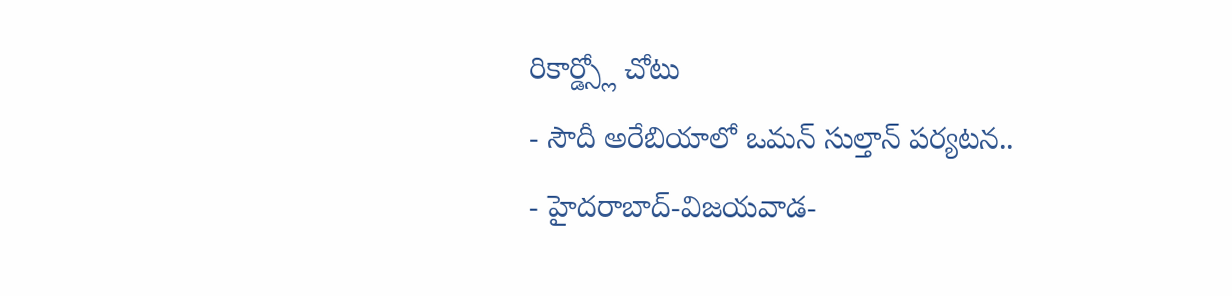రికార్డ్స్లో చోటు
- సౌదీ అరేబియాలో ఒమన్ సుల్తాన్ పర్యటన..
- హైదరాబాద్-విజయవాడ-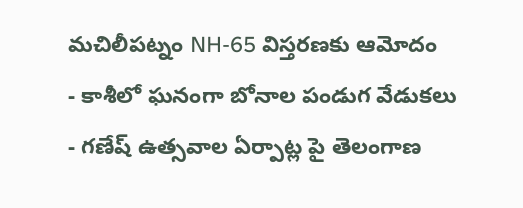మచిలీపట్నం NH-65 విస్తరణకు ఆమోదం
- కాశీలో ఘనంగా బోనాల పండుగ వేడుకలు
- గణేష్ ఉత్సవాల ఏర్పాట్ల పై తెలంగాణ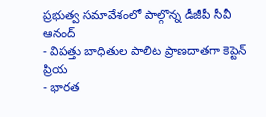ప్రభుత్వ సమావేశంలో పాల్గొన్న డీజీపీ సీవీ ఆనంద్
- విపత్తు బాధితుల పాలిట ప్రాణదాతగా కెప్టెన్ ప్రియ
- భారత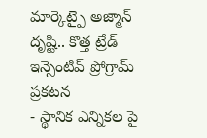మార్కెట్పై అజ్మాన్ దృష్టి.. కొత్త ట్రేడ్ ఇన్సెంటివ్ ప్రోగ్రామ్ ప్రకటన
- స్థానిక ఎన్నికల పై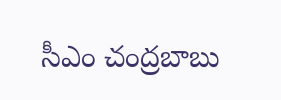సీఎం చంద్రబాబు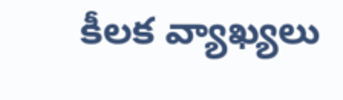కీలక వ్యాఖ్యలు